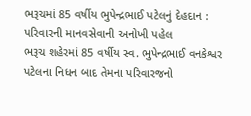ભરૂચમાં 85 વર્ષીય ભુપેન્દ્રભાઈ પટેલનું દેહદાન : પરિવારની માનવસેવાની અનોખી પહેલ
ભરૂચ શહેરમાં 85 વર્ષીય સ્વ. ભુપેન્દ્રભાઈ વનકેશ્વર પટેલના નિધન બાદ તેમના પરિવારજનો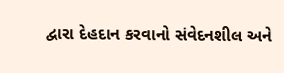દ્વારા દેહદાન કરવાનો સંવેદનશીલ અને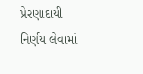પ્રેરણાદાયી નિર્ણય લેવામાં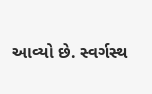આવ્યો છે. સ્વર્ગસ્થ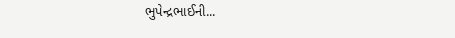ભુપેન્દ્રભાઈની...